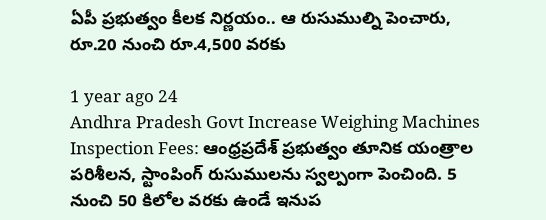ఏపీ ప్రభుత్వం కీలక నిర్ణయం.. ఆ రుసుముల్ని పెంచారు, రూ.20 నుంచి రూ.4,500 వరకు

1 year ago 24
Andhra Pradesh Govt Increase Weighing Machines Inspection Fees: ఆంధ్రప్రదేశ్ ప్రభుత్వం తూనిక యంత్రాల పరిశీలన, స్టాంపింగ్ రుసుములను స్వల్పంగా పెంచింది. 5 నుంచి 50 కిలోల వరకు ఉండే ఇనుప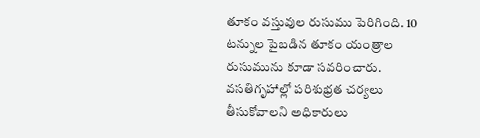తూకం వస్తువుల రుసుము పెరిగింది. 10 టన్నుల పైబడిన తూకం యంత్రాల రుసుమును కూడా సవరించారు. వసతిగృహాల్లో పరిశుభ్రత చర్యలు తీసుకోవాలని అధికారులు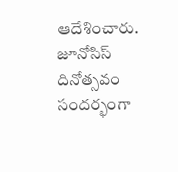ఆదేశించారు. జూనోసిస్ దినోత్సవం సందర్భంగా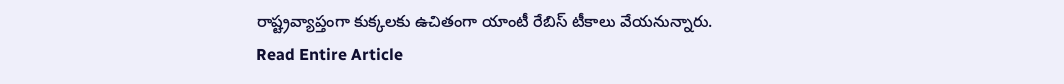రాష్ట్రవ్యాప్తంగా కుక్కలకు ఉచితంగా యాంటీ రేబిస్ టీకాలు వేయనున్నారు.
Read Entire Article